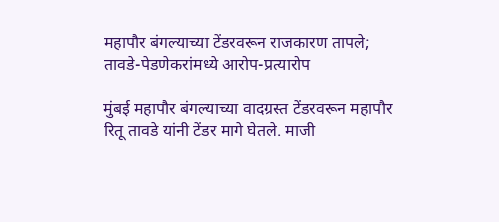महापौर बंगल्याच्या टेंडरवरून राजकारण तापले; तावडे-पेडणेकरांमध्ये आरोप-प्रत्यारोप

मुंबई महापौर बंगल्याच्या वादग्रस्त टेंडरवरून महापौर रितू तावडे यांनी टेंडर मागे घेतले. माजी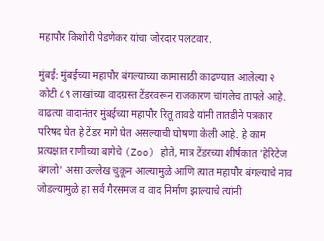महापौर किशोरी पेडणेकर यांचा जोरदार पलटवार.

मुंबई: मुंबईच्या महापौर बंगल्याच्या कामासाठी काढण्यात आलेल्या २ कोटी ८९ लाखांच्या वादग्रस्त टेंडरवरून राजकारण चांगलेच तापले आहे. वाढत्या वादानंतर मुंबईच्या महापौर रितू तावडे यांनी तातडीने पत्रकार परिषद घेत हे टेंडर मागे घेत असल्याची घोषणा केली आहे. हे काम प्रत्यक्षात राणीच्या बागेचे (Zoo) होते, मात्र टेंडरच्या शीर्षकात 'हेरिटेज बंगलो' असा उल्लेख चुकून आल्यामुळे आणि त्यात महापौर बंगल्याचे नाव जोडल्यामुळे हा सर्व गैरसमज व वाद निर्माण झाल्याचे त्यांनी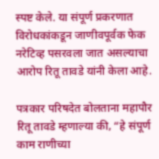स्पष्ट केले. या संपूर्ण प्रकरणात विरोधकांकडून जाणीवपूर्वक फेक नरेटिव्ह पसरवला जात असल्याचा आरोप रितू तावडे यांनी केला आहे.

पत्रकार परिषदेत बोलताना महापौर रितू तावडे म्हणाल्या की, “हे संपूर्ण काम राणीच्या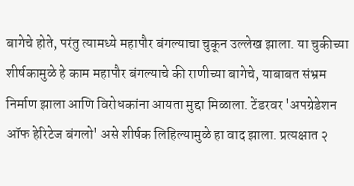बागेचे होते, परंतु त्यामध्ये महापौर बंगल्याचा चुकून उल्लेख झाला. या चुकीच्या शीर्षकामुळे हे काम महापौर बंगल्याचे की राणीच्या बागेचे, याबाबत संभ्रम निर्माण झाला आणि विरोधकांना आयता मुद्दा मिळाला. टेंडरवर 'अपग्रेडेशन ऑफ हेरिटेज बंगलो' असे शीर्षक लिहिल्यामुळे हा वाद झाला. प्रत्यक्षात २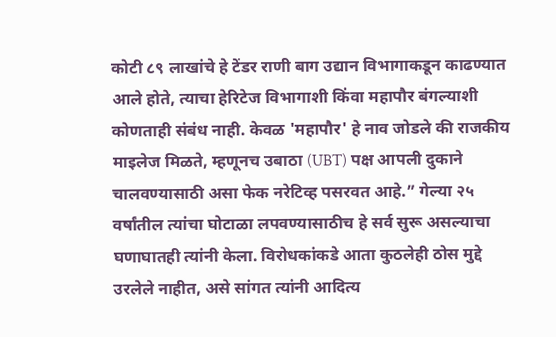कोटी ८९ लाखांचे हे टेंडर राणी बाग उद्यान विभागाकडून काढण्यात आले होते, त्याचा हेरिटेज विभागाशी किंवा महापौर बंगल्याशी कोणताही संबंध नाही. केवळ 'महापौर' हे नाव जोडले की राजकीय माइलेज मिळते, म्हणूनच उबाठा (UBT) पक्ष आपली दुकाने चालवण्यासाठी असा फेक नरेटिव्ह पसरवत आहे.” गेल्या २५ वर्षांतील त्यांचा घोटाळा लपवण्यासाठीच हे सर्व सुरू असल्याचा घणाघातही त्यांनी केला. विरोधकांकडे आता कुठलेही ठोस मुद्दे उरलेले नाहीत, असे सांगत त्यांनी आदित्य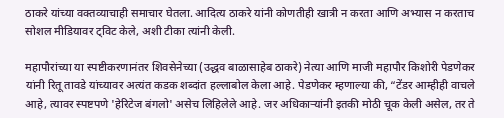ठाकरे यांच्या वक्तव्याचाही समाचार घेतला. आदित्य ठाकरे यांनी कोणतीही खात्री न करता आणि अभ्यास न करताच सोशल मीडियावर ट्विट केले, अशी टीका त्यांनी केली.

महापौरांच्या या स्पष्टीकरणानंतर शिवसेनेच्या (उद्धव बाळासाहेब ठाकरे) नेत्या आणि माजी महापौर किशोरी पेडणेकर यांनी रितू तावडे यांच्यावर अत्यंत कडक शब्दांत हल्लाबोल केला आहे. पेडणेकर म्हणाल्या की, “टेंडर आम्हीही वाचले आहे, त्यावर स्पष्टपणे 'हेरिटेज बंगलो' असेच लिहिलेले आहे. जर अधिकाऱ्यांनी इतकी मोठी चूक केली असेल, तर ते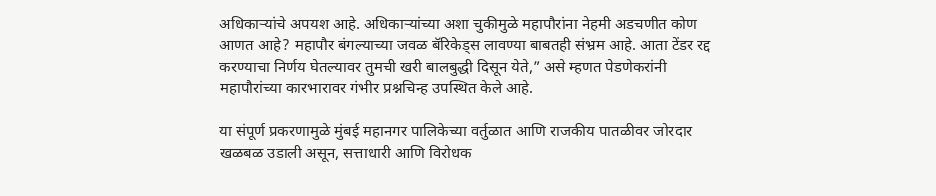अधिकाऱ्यांचे अपयश आहे. अधिकाऱ्यांच्या अशा चुकीमुळे महापौरांना नेहमी अडचणीत कोण आणत आहे? महापौर बंगल्याच्या जवळ बॅरिकेड्स लावण्या बाबतही संभ्रम आहे. आता टेंडर रद्द करण्याचा निर्णय घेतल्यावर तुमची खरी बालबुद्धी दिसून येते,” असे म्हणत पेडणेकरांनी महापौरांच्या कारभारावर गंभीर प्रश्नचिन्ह उपस्थित केले आहे.

या संपूर्ण प्रकरणामुळे मुंबई महानगर पालिकेच्या वर्तुळात आणि राजकीय पातळीवर जोरदार खळबळ उडाली असून, सत्ताधारी आणि विरोधक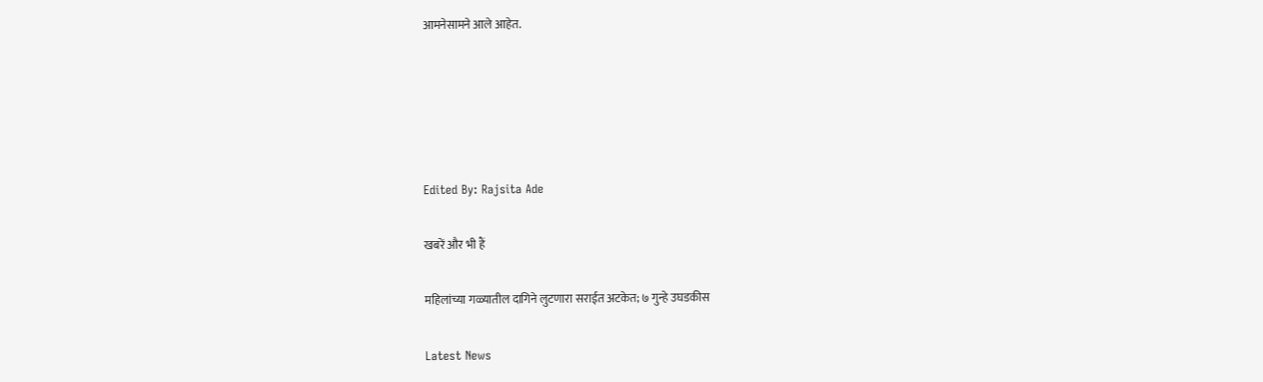आमनेसामने आले आहेत.





Edited By: Rajsita Ade

खबरें और भी हैं

महिलांच्या गळ्यातील दागिने लुटणारा सराईत अटकेत; ७ गुन्हे उघडकीस

Latest News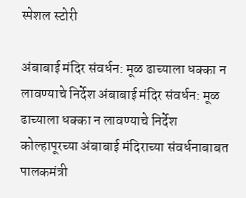स्पेशल स्टोरी

अंबाबाई मंदिर संवर्धन: मूळ ढाच्याला धक्का न लावण्याचे निर्देश अंबाबाई मंदिर संवर्धन: मूळ ढाच्याला धक्का न लावण्याचे निर्देश
कोल्हापूरच्या अंबाबाई मंदिराच्या संवर्धनाबाबत पालकमंत्री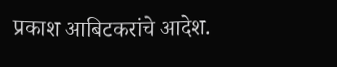प्रकाश आबिटकरांचे आदेश.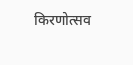किरणोत्सव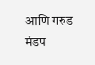आणि गरुड मंडप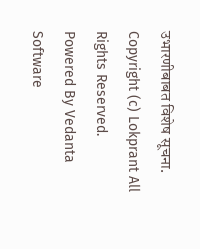उभारणीबाबत विशेष सूचना.
Copyright (c) Lokprant All Rights Reserved.
Powered By Vedanta Software